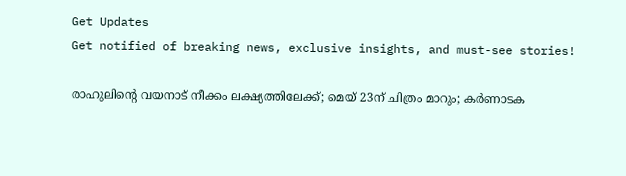Get Updates
Get notified of breaking news, exclusive insights, and must-see stories!

രാഹുലിന്റെ വയനാട് നീക്കം ലക്ഷ്യത്തിലേക്ക്; മെയ് 23ന് ചിത്രം മാറും; കര്‍ണാടക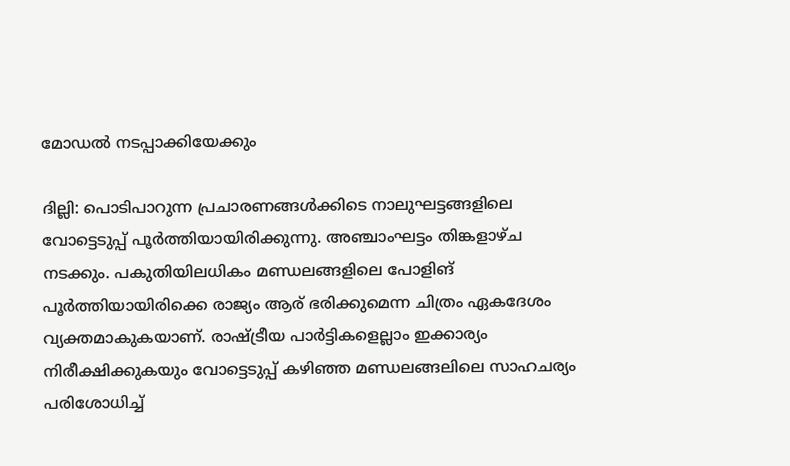മോഡല്‍ നടപ്പാക്കിയേക്കും

ദില്ലി: പൊടിപാറുന്ന പ്രചാരണങ്ങള്‍ക്കിടെ നാലുഘട്ടങ്ങളിലെ വോട്ടെടുപ്പ് പൂര്‍ത്തിയായിരിക്കുന്നു. അഞ്ചാംഘട്ടം തിങ്കളാഴ്ച നടക്കും. പകുതിയിലധികം മണ്ഡലങ്ങളിലെ പോളിങ് പൂര്‍ത്തിയായിരിക്കെ രാജ്യം ആര് ഭരിക്കുമെന്ന ചിത്രം ഏകദേശം വ്യക്തമാകുകയാണ്. രാഷ്ട്രീയ പാര്‍ട്ടികളെല്ലാം ഇക്കാര്യം നിരീക്ഷിക്കുകയും വോട്ടെടുപ്പ് കഴിഞ്ഞ മണ്ഡലങ്ങലിലെ സാഹചര്യം പരിശോധിച്ച്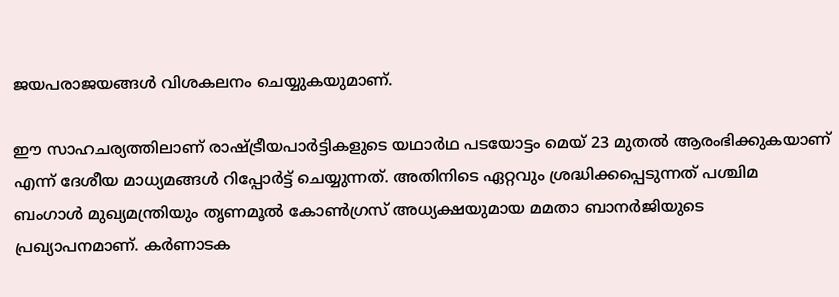ജയപരാജയങ്ങള്‍ വിശകലനം ചെയ്യുകയുമാണ്.

ഈ സാഹചര്യത്തിലാണ് രാഷ്ട്രീയപാര്‍ട്ടികളുടെ യഥാര്‍ഥ പടയോട്ടം മെയ് 23 മുതല്‍ ആരംഭിക്കുകയാണ് എന്ന് ദേശീയ മാധ്യമങ്ങള്‍ റിപ്പോര്‍ട്ട് ചെയ്യുന്നത്. അതിനിടെ ഏറ്റവും ശ്രദ്ധിക്കപ്പെടുന്നത് പശ്ചിമ ബംഗാള്‍ മുഖ്യമന്ത്രിയും തൃണമൂല്‍ കോണ്‍ഗ്രസ് അധ്യക്ഷയുമായ മമതാ ബാനര്‍ജിയുടെ പ്രഖ്യാപനമാണ്. കര്‍ണാടക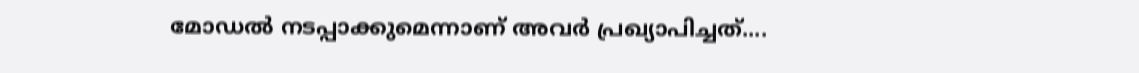മോഡല്‍ നടപ്പാക്കുമെന്നാണ് അവര്‍ പ്രഖ്യാപിച്ചത്....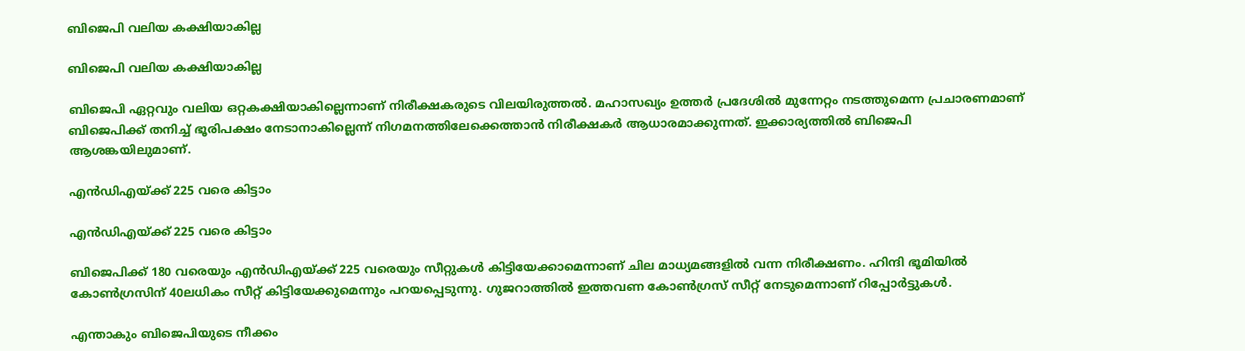ബിജെപി വലിയ കക്ഷിയാകില്ല

ബിജെപി വലിയ കക്ഷിയാകില്ല

ബിജെപി ഏറ്റവും വലിയ ഒറ്റകക്ഷിയാകില്ലെന്നാണ് നിരീക്ഷകരുടെ വിലയിരുത്തല്‍. മഹാസഖ്യം ഉത്തര്‍ പ്രദേശില്‍ മുന്നേറ്റം നടത്തുമെന്ന പ്രചാരണമാണ് ബിജെപിക്ക് തനിച്ച് ഭൂരിപക്ഷം നേടാനാകില്ലെന്ന് നിഗമനത്തിലേക്കെത്താന്‍ നിരീക്ഷകര്‍ ആധാരമാക്കുന്നത്. ഇക്കാര്യത്തില്‍ ബിജെപി ആശങ്കയിലുമാണ്.

എന്‍ഡിഎയ്ക്ക് 225 വരെ കിട്ടാം

എന്‍ഡിഎയ്ക്ക് 225 വരെ കിട്ടാം

ബിജെപിക്ക് 180 വരെയും എന്‍ഡിഎയ്ക്ക് 225 വരെയും സീറ്റുകള്‍ കിട്ടിയേക്കാമെന്നാണ് ചില മാധ്യമങ്ങളില്‍ വന്ന നിരീക്ഷണം. ഹിന്ദി ഭൂമിയില്‍ കോണ്‍ഗ്രസിന് 40ലധികം സീറ്റ് കിട്ടിയേക്കുമെന്നും പറയപ്പെടുന്നു. ഗുജറാത്തില്‍ ഇത്തവണ കോണ്‍ഗ്രസ് സീറ്റ് നേടുമെന്നാണ് റിപ്പോര്‍ട്ടുകള്‍.

എന്താകും ബിജെപിയുടെ നീക്കം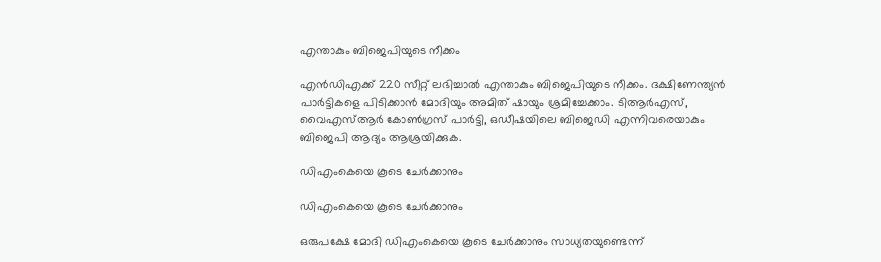എന്താകും ബിജെപിയുടെ നീക്കം

എന്‍ഡിഎക്ക് 220 സീറ്റ് ലഭിച്ചാല്‍ എന്താകും ബിജെപിയുടെ നീക്കം. ദക്ഷിണേന്ത്യന്‍ പാര്‍ട്ടികളെ പിടിക്കാന്‍ മോദിയും അമിത് ഷായും ശ്രമിച്ചേക്കാം. ടിആര്‍എസ്, വൈഎസ്ആര്‍ കോണ്‍ഗ്രസ് പാര്‍ട്ടി, ഒഡീഷയിലെ ബിജെഡി എന്നിവരെയാകും ബിജെപി ആദ്യം ആശ്രയിക്കുക.

ഡിഎംകെയെ കൂടെ ചേര്‍ക്കാനും

ഡിഎംകെയെ കൂടെ ചേര്‍ക്കാനും

ഒരുപക്ഷേ മോദി ഡിഎംകെയെ കൂടെ ചേര്‍ക്കാനും സാധ്യതയുണ്ടെന്ന്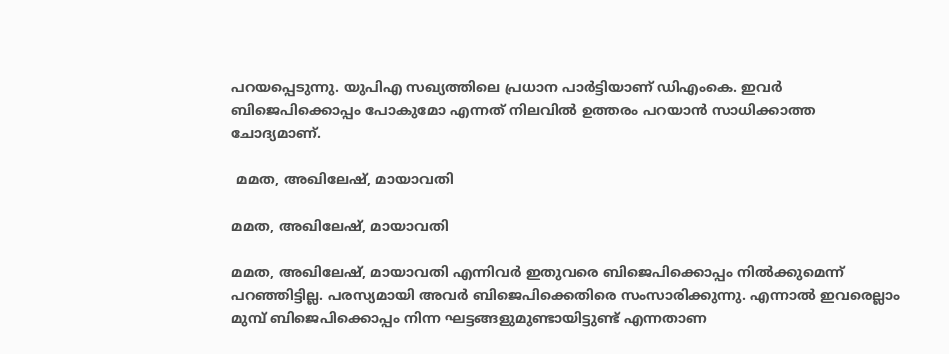പറയപ്പെടുന്നു. യുപിഎ സഖ്യത്തിലെ പ്രധാന പാര്‍ട്ടിയാണ് ഡിഎംകെ. ഇവര്‍ ബിജെപിക്കൊപ്പം പോകുമോ എന്നത് നിലവില്‍ ഉത്തരം പറയാന്‍ സാധിക്കാത്ത ചോദ്യമാണ്.

 മമത, അഖിലേഷ്, മായാവതി

മമത, അഖിലേഷ്, മായാവതി

മമത, അഖിലേഷ്, മായാവതി എന്നിവര്‍ ഇതുവരെ ബിജെപിക്കൊപ്പം നില്‍ക്കുമെന്ന് പറഞ്ഞിട്ടില്ല. പരസ്യമായി അവര്‍ ബിജെപിക്കെതിരെ സംസാരിക്കുന്നു. എന്നാല്‍ ഇവരെല്ലാം മുമ്പ് ബിജെപിക്കൊപ്പം നിന്ന ഘട്ടങ്ങളുമുണ്ടായിട്ടുണ്ട് എന്നതാണ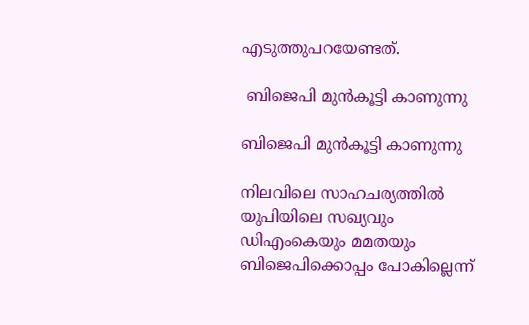എടുത്തുപറയേണ്ടത്.

 ബിജെപി മുന്‍കൂട്ടി കാണുന്നു

ബിജെപി മുന്‍കൂട്ടി കാണുന്നു

നിലവിലെ സാഹചര്യത്തില്‍ യുപിയിലെ സഖ്യവും ഡിഎംകെയും മമതയും ബിജെപിക്കൊപ്പം പോകില്ലെന്ന്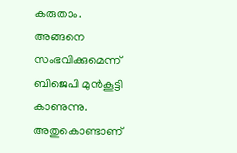കരുതാം. അങ്ങനെ സംഭവിക്കുമെന്ന് ബിജെപി മുന്‍കൂട്ടി കാണുന്നു. അതുകൊണ്ടാണ്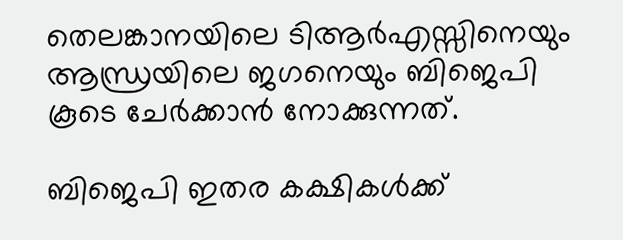തെലങ്കാനയിലെ ടിആര്‍എസ്സിനെയും ആന്ധ്രയിലെ ജഗനെയും ബിജെപി കൂടെ ചേര്‍ക്കാന്‍ നോക്കുന്നത്.

ബിജെപി ഇതര കക്ഷികള്‍ക്ക്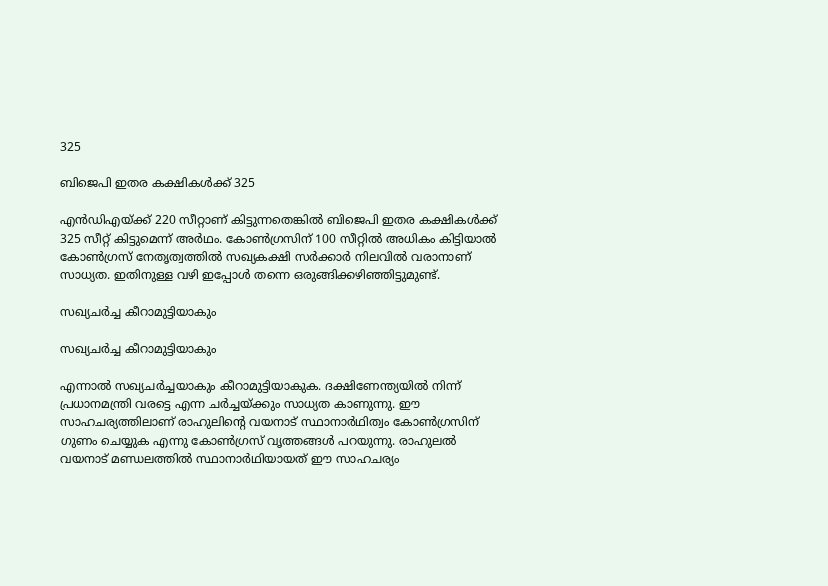325

ബിജെപി ഇതര കക്ഷികള്‍ക്ക് 325

എന്‍ഡിഎയ്ക്ക് 220 സീറ്റാണ് കിട്ടുന്നതെങ്കില്‍ ബിജെപി ഇതര കക്ഷികള്‍ക്ക് 325 സീറ്റ് കിട്ടുമെന്ന് അര്‍ഥം. കോണ്‍ഗ്രസിന് 100 സീറ്റില്‍ അധികം കിട്ടിയാല്‍ കോണ്‍ഗ്രസ് നേതൃത്വത്തില്‍ സഖ്യകക്ഷി സര്‍ക്കാര്‍ നിലവില്‍ വരാനാണ് സാധ്യത. ഇതിനുള്ള വഴി ഇപ്പോള്‍ തന്നെ ഒരുങ്ങിക്കഴിഞ്ഞിട്ടുമുണ്ട്.

സഖ്യചര്‍ച്ച കീറാമുട്ടിയാകും

സഖ്യചര്‍ച്ച കീറാമുട്ടിയാകും

എന്നാല്‍ സഖ്യചര്‍ച്ചയാകും കീറാമുട്ടിയാകുക. ദക്ഷിണേന്ത്യയില്‍ നിന്ന് പ്രധാനമന്ത്രി വരട്ടെ എന്ന ചര്‍ച്ചയ്ക്കും സാധ്യത കാണുന്നു. ഈ സാഹചര്യത്തിലാണ് രാഹുലിന്റെ വയനാട് സ്ഥാനാര്‍ഥിത്വം കോണ്‍ഗ്രസിന് ഗുണം ചെയ്യുക എന്നു കോണ്‍ഗ്രസ് വൃത്തങ്ങള്‍ പറയുന്നു. രാഹുലല്‍ വയനാട് മണ്ഡലത്തില്‍ സ്ഥാനാര്‍ഥിയായത് ഈ സാഹചര്യം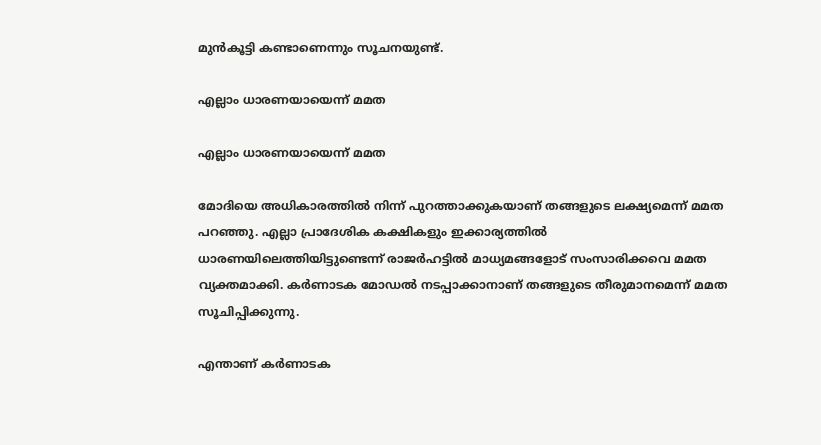മുന്‍കൂട്ടി കണ്ടാണെന്നും സൂചനയുണ്ട്.

എല്ലാം ധാരണയായെന്ന് മമത

എല്ലാം ധാരണയായെന്ന് മമത

മോദിയെ അധികാരത്തില്‍ നിന്ന് പുറത്താക്കുകയാണ് തങ്ങളുടെ ലക്ഷ്യമെന്ന് മമത പറഞ്ഞു. എല്ലാ പ്രാദേശിക കക്ഷികളും ഇക്കാര്യത്തില്‍ ധാരണയിലെത്തിയിട്ടുണ്ടെന്ന് രാജര്‍ഹട്ടില്‍ മാധ്യമങ്ങളോട് സംസാരിക്കവെ മമത വ്യക്തമാക്കി. കര്‍ണാടക മോഡല്‍ നടപ്പാക്കാനാണ് തങ്ങളുടെ തീരുമാനമെന്ന് മമത സൂചിപ്പിക്കുന്നു.

എന്താണ് കര്‍ണാടക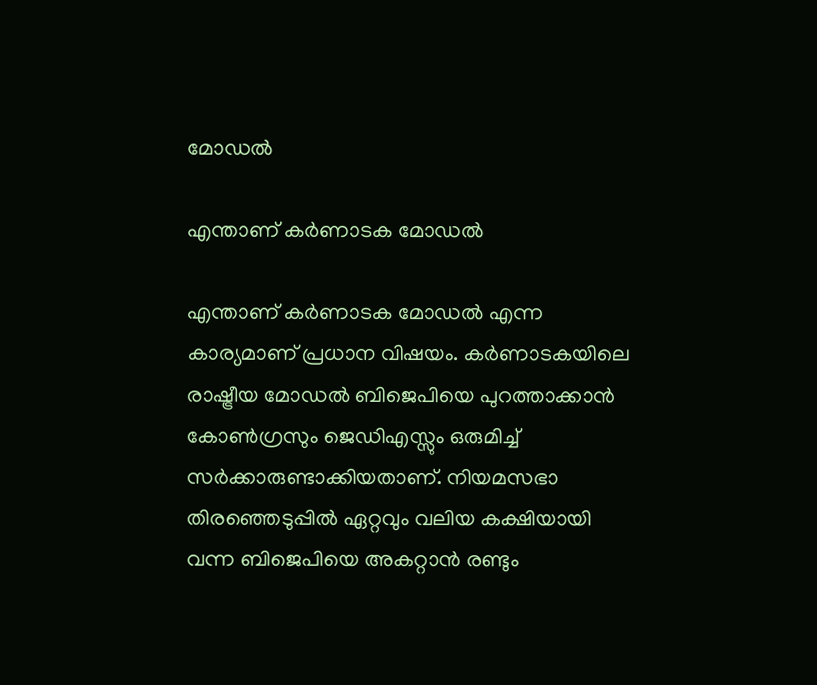മോഡല്‍

എന്താണ് കര്‍ണാടക മോഡല്‍

എന്താണ് കര്‍ണാടക മോഡല്‍ എന്ന കാര്യമാണ് പ്രധാന വിഷയം. കര്‍ണാടകയിലെ രാഷ്ട്രീയ മോഡല്‍ ബിജെപിയെ പുറത്താക്കാന്‍ കോണ്‍ഗ്രസും ജെഡിഎസ്സും ഒരുമിച്ച് സര്‍ക്കാരുണ്ടാക്കിയതാണ്. നിയമസഭാ തിരഞ്ഞെടുപ്പില്‍ ഏറ്റവും വലിയ കക്ഷിയായി വന്ന ബിജെപിയെ അകറ്റാന്‍ രണ്ടും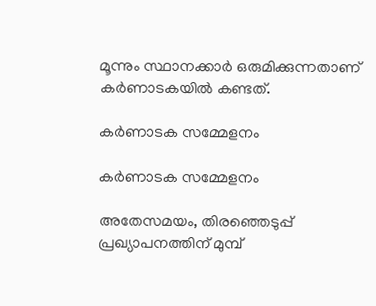മൂന്നും സ്ഥാനക്കാര്‍ ഒരുമിക്കുന്നതാണ് കര്‍ണാടകയില്‍ കണ്ടത്.

കര്‍ണാടക സമ്മേളനം

കര്‍ണാടക സമ്മേളനം

അതേസമയം, തിരഞ്ഞെടുപ്പ് പ്രഖ്യാപനത്തിന് മുമ്പ്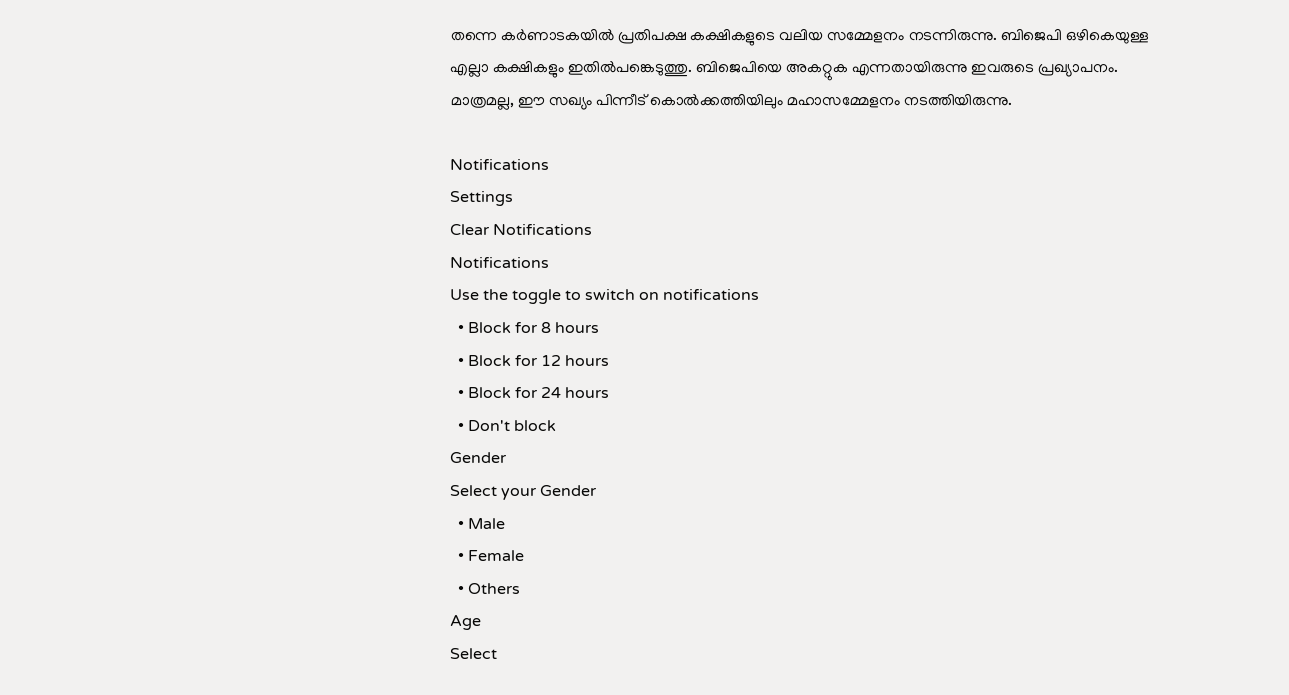തന്നെ കര്‍ണാടകയില്‍ പ്രതിപക്ഷ കക്ഷികളുടെ വലിയ സമ്മേളനം നടന്നിരുന്നു. ബിജെപി ഒഴികെയുള്ള എല്ലാ കക്ഷികളും ഇതില്‍പങ്കെടുത്തു. ബിജെപിയെ അകറ്റുക എന്നതായിരുന്നു ഇവരുടെ പ്രഖ്യാപനം. മാത്രമല്ല, ഈ സഖ്യം പിന്നീട് കൊല്‍ക്കത്തിയിലും മഹാസമ്മേളനം നടത്തിയിരുന്നു.

Notifications
Settings
Clear Notifications
Notifications
Use the toggle to switch on notifications
  • Block for 8 hours
  • Block for 12 hours
  • Block for 24 hours
  • Don't block
Gender
Select your Gender
  • Male
  • Female
  • Others
Age
Select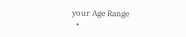your Age Range
  •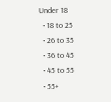Under 18
  • 18 to 25
  • 26 to 35
  • 36 to 45
  • 45 to 55
  • 55+